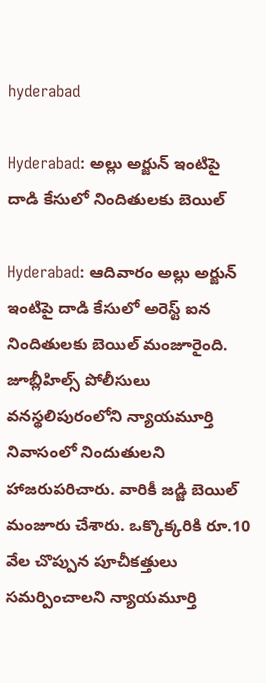hyderabad

Hyderabad: అల్లు అర్జున్‌ ఇంటిపై దాడి కేసులో నిందితులకు బెయిల్‌

Hyderabad: ఆదివారం అల్లు అర్జున్‌ ఇంటిపై దాడి కేసులో అరెస్ట్ ఐన నిందితులకు బెయిల్‌ మంజూరైంది. జూబ్లీహిల్స్‌ పోలీసులు వనస్థలిపురంలోని న్యాయమూర్తి నివాసంలో నిందుతులని హాజరుపరిచారు. వారికీ జడ్జి బెయిల్ మంజూరు చేశారు. ఒక్కొక్కరికి రూ.10 వేల చొప్పున పూచీకత్తులు సమర్పించాలని న్యాయమూర్తి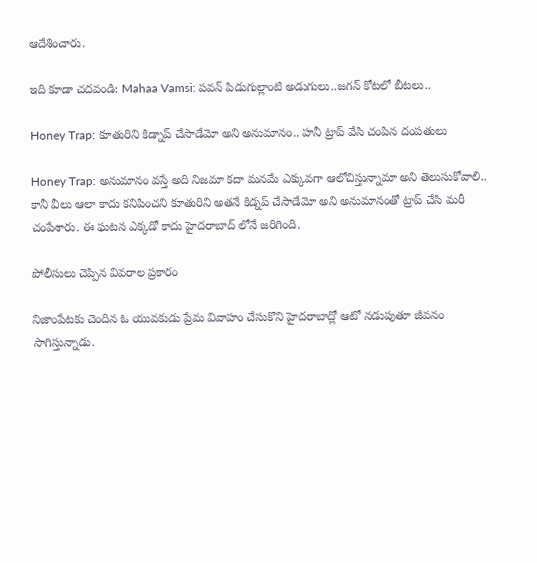ఆదేశించారు.

ఇది కూడా చదవండి: Mahaa Vamsi: పవన్ పిడుగుల్లాంటి అడుగులు..జగన్ కోటలో బీటలు..

Honey Trap: కూతురిని కిడ్నాప్ చేసాడేమో అని అనుమానం.. హనీ ట్రాప్ వేసి చంపిన దంపతులు

Honey Trap: అనుమానం వస్తే అది నిజమా కదా మనమే ఎక్కువగా ఆలోచిస్తున్నామా అని తెలుసుకోవాలి.. కానీ వీలు ఆలా కాదు కనిపించని కూతురిని అతనే కిడ్నప్ చేసాడేమో అని అనుమానంతో ట్రాప్ చేసి మరీ చంపేశారు. ఈ ఘటన ఎక్కడో కాదు హైదరాబాద్ లోనే జరిగింది.

పోలీసులు చెప్పిన వివరాల ప్రకారం

నిజాంపేటకు చెందిన ఓ యువకుడు ప్రేమ వివాహం చేసుకొని హైదరాబాద్లో ఆటో నడుపుతూ జీవనం సాగిస్తున్నాడు.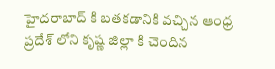హైదరాబాద్ కి బతకడానికి వచ్చిన ఆంధ్ర ప్రదేశ్ లోని కృష్ణ జిల్లా కి చెందిన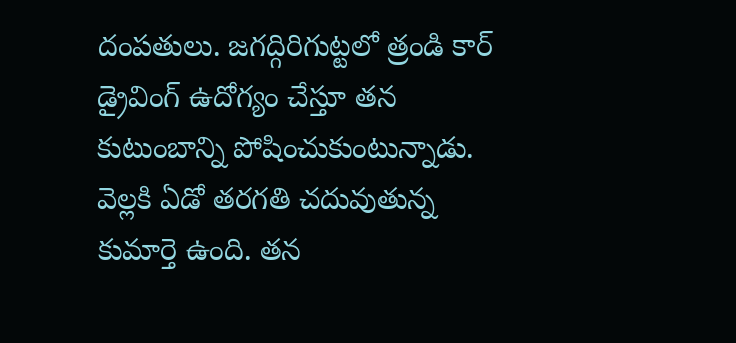దంపతులు. జగద్గిరిగుట్టలో త్రండి కార్ డ్రైవింగ్ ఉదోగ్యం చేస్తూ తన కుటుంబాన్ని పోషించుకుంటున్నాడు. వెల్లకి ఏడో తరగతి చదువుతున్న కుమార్తె ఉంది. తన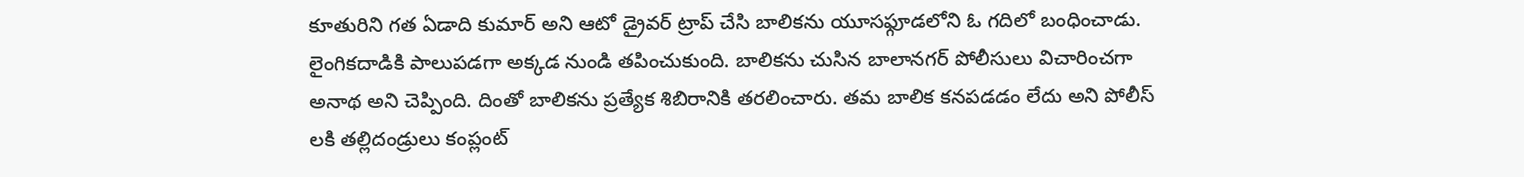కూతురిని గత ఏడాది కుమార్ అని ఆటో డ్రైవర్ ట్రాప్ చేసి బాలికను యూసఫ్గూడలోని ఓ గదిలో బంధించాడు. లైంగికదాడికి పాలుపడగా అక్కడ నుండి తపించుకుంది. బాలికను చుసిన బాలానగర్ పోలీసులు విచారించగా అనాథ అని చెప్పింది. దింతో బాలికను ప్రత్యేక శిబిరానికి తరలించారు. తమ బాలిక కనపడడం లేదు అని పోలీస్ లకి తల్లిదండ్రులు కంప్లంట్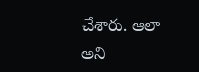చేశారు. ఆలా అని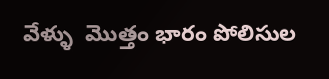వేళ్ళు  మొత్తం భారం పోలిసుల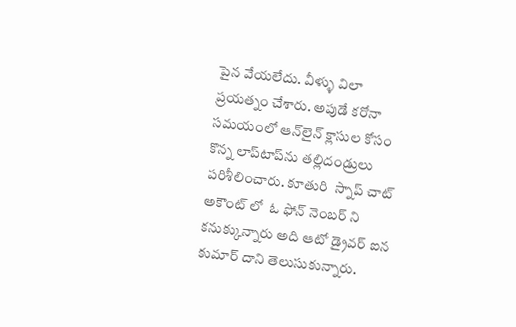పైన వేయలేదు. వీళ్ళు విలా ప్రయత్నం చేశారు. అపుడే కరోనా సమయంలో ఆన్‌లైన్‌ క్లాసుల కోసం కొన్న లాప్‌టాప్‌ను తల్లిదండ్రులు పరిశీలించారు. కూతురి  స్నాప్ చాట్ అకౌంట్ లో  ఓ ఫోన్ నెంబర్ ని కనుక్కున్నారు అది ఆటో డ్రైవర్ ఐన కుమార్ దాని తెలుసుకున్నారు.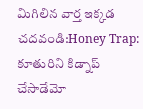మిగిలిన వార్త ఇక్కడ చదవండి:Honey Trap: కూతురిని కిడ్నాప్ చేసాడేమో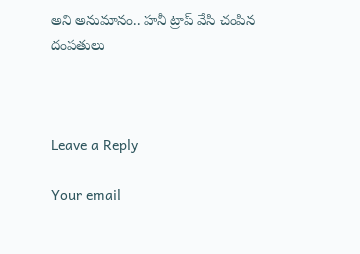అని అనుమానం.. హనీ ట్రాప్ వేసి చంపిన దంపతులు



Leave a Reply

Your email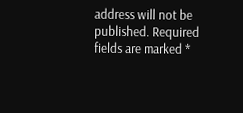address will not be published. Required fields are marked *